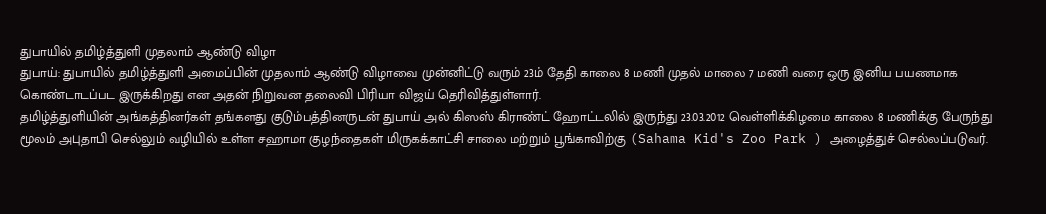துபாயில் தமிழ்த்துளி முதலாம் ஆண்டு விழா
துபாய்: துபாயில் தமிழ்த்துளி அமைப்பின் முதலாம் ஆண்டு விழாவை முன்னிட்டு வரும் 23ம் தேதி காலை 8 மணி முதல் மாலை 7 மணி வரை ஒரு இனிய பயணமாக கொண்டாடப்பட இருக்கிறது என அதன் நிறுவன தலைவி பிரியா விஜய் தெரிவித்துள்ளார்.
தமிழ்த்துளியின் அங்கத்தினர்கள் தங்களது குடும்பத்தினருடன் துபாய் அல் கிஸஸ் கிராண்ட் ஹோட்டலில் இருந்து 23.03.2012 வெள்ளிக்கிழமை காலை 8 மணிக்கு பேருந்து மூலம் அபுதாபி செல்லும் வழியில் உள்ள சஹாமா குழந்தைகள் மிருகக்காட்சி சாலை மற்றும் பூங்காவிற்கு (Sahama Kid's Zoo Park ) அழைத்துச் செல்லப்படுவர்.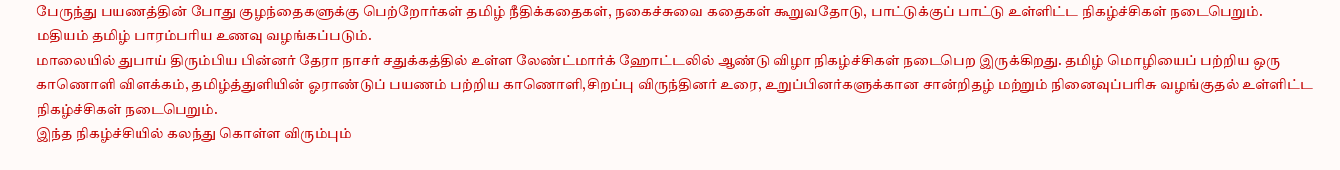பேருந்து பயணத்தின் போது குழந்தைகளுக்கு பெற்றோர்கள் தமிழ் நீதிக்கதைகள், நகைச்சுவை கதைகள் கூறுவதோடு, பாட்டுக்குப் பாட்டு உள்ளிட்ட நிகழ்ச்சிகள் நடைபெறும்.
மதியம் தமிழ் பாரம்பரிய உணவு வழங்கப்படும்.
மாலையில் துபாய் திரும்பிய பின்னர் தேரா நாசர் சதுக்கத்தில் உள்ள லேண்ட்மார்க் ஹோட்டலில் ஆண்டு விழா நிகழ்ச்சிகள் நடைபெற இருக்கிறது. தமிழ் மொழியைப் பற்றிய ஒரு காணொளி விளக்கம், தமிழ்த்துளியின் ஓராண்டுப் பயணம் பற்றிய காணொளி,சிறப்பு விருந்தினர் உரை, உறுப்பினர்களுக்கான சான்றிதழ் மற்றும் நினைவுப்பரிசு வழங்குதல் உள்ளிட்ட நிகழ்ச்சிகள் நடைபெறும்.
இந்த நிகழ்ச்சியில் கலந்து கொள்ள விரும்பும்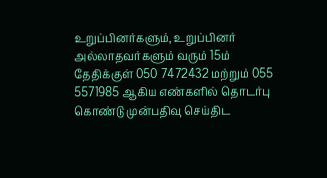உறுப்பினர்களும், உறுப்பினர் அல்லாதவர்களும் வரும் 15ம் தேதிக்குள் 050 7472432 மற்றும் 055 5571985 ஆகிய எண்களில் தொடர்பு கொண்டு முன்பதிவு செய்திட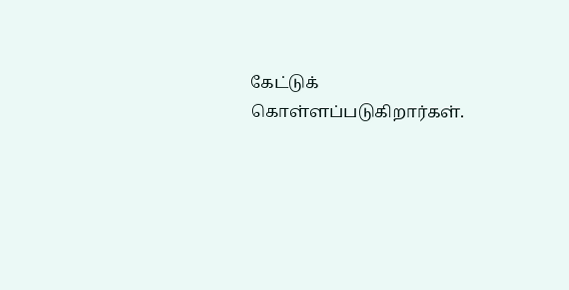கேட்டுக் கொள்ளப்படுகிறார்கள்.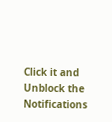Click it and Unblock the Notifications